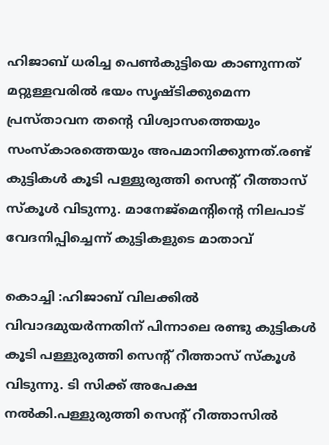ഹിജാബ് ധരിച്ച പെണ്‍കുട്ടിയെ കാണുന്നത് മറ്റുള്ളവരില്‍ ഭയം സൃഷ്ടിക്കുമെന്ന പ്രസ്താവന തന്റെ വിശ്വാസത്തെയും സംസ്‌കാരത്തെയും അപമാനിക്കുന്നത്.രണ്ട് കുട്ടികള്‍ കൂടി പള്ളുരുത്തി സെന്റ് റീത്താസ് സ്‌കൂള്‍ വിടുന്നു. മാനേജ്‌മെന്റിന്റെ നിലപാട് വേദനിപ്പിച്ചെന്ന് കുട്ടികളുടെ മാതാവ്

കൊച്ചി :ഹിജാബ് വിലക്കില്‍ വിവാദമുയര്‍ന്നതിന് പിന്നാലെ രണ്ടു കുട്ടികള്‍ കൂടി പള്ളുരുത്തി സെന്റ് റീത്താസ് സ്‌കൂള്‍ വിടുന്നു. ടി സിക്ക് അപേക്ഷ നല്‍കി.പള്ളുരുത്തി സെന്റ് റീത്താസില്‍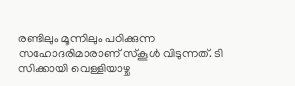രണ്ടിലും മൂന്നിലും പഠിക്കുന്ന സഹോദരിമാരാണ് സ്‌കൂള്‍ വിടുന്നത്. ടി സിക്കായി വെള്ളിയാഴ്ച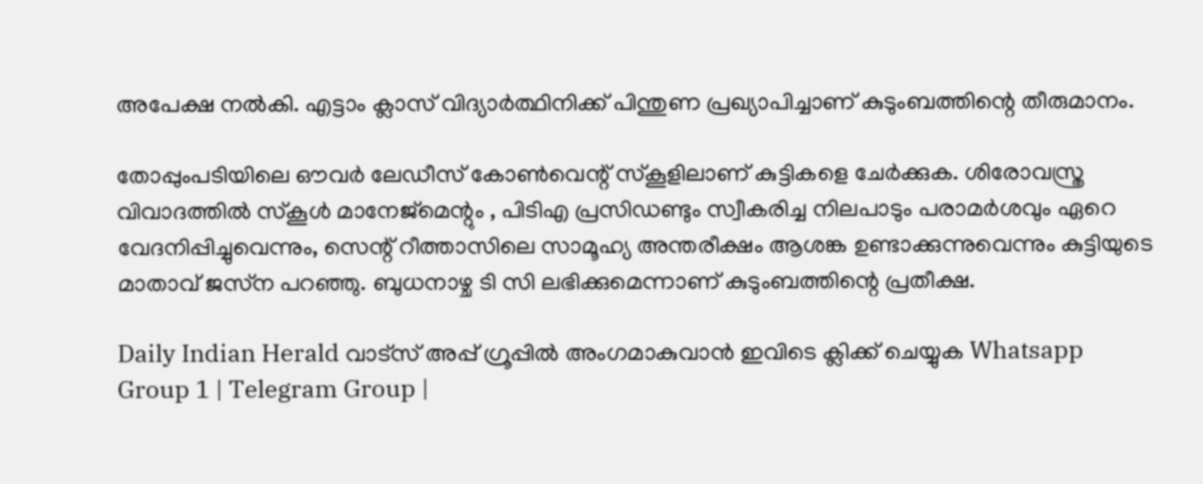അപേക്ഷ നല്‍കി. എട്ടാം ക്ലാസ് വിദ്യാര്‍ത്ഥിനിക്ക് പിന്തുണ പ്രഖ്യാപിച്ചാണ് കുടുംബത്തിന്റെ തീരുമാനം.

തോപ്പുംപടിയിലെ ഔവര്‍ ലേഡീസ് കോണ്‍വെന്റ് സ്‌കൂളിലാണ് കുട്ടികളെ ചേര്‍ക്കുക. ശിരോവസ്ത്ര വിവാദത്തില്‍ സ്‌കൂള്‍ മാനേജ്‌മെന്റും , പിടിഎ പ്രസിഡണ്ടും സ്വീകരിച്ച നിലപാടും പരാമര്‍ശവും ഏറെ വേദനിപ്പിച്ചുവെന്നും, സെന്റ് റീത്താസിലെ സാമൂഹ്യ അന്തരീക്ഷം ആശങ്ക ഉണ്ടാക്കുന്നുവെന്നും കുട്ടിയുടെ മാതാവ് ജസ്‌ന പറഞ്ഞു. ബുധനാഴ്ച ടി സി ലഭിക്കുമെന്നാണ് കുടുംബത്തിന്റെ പ്രതീക്ഷ.

Daily Indian Herald വാട്സ് അപ്പ് ഗ്രൂപ്പിൽ അംഗമാകുവാൻ ഇവിടെ ക്ലിക്ക് ചെയ്യുക Whatsapp Group 1 | Telegram Group |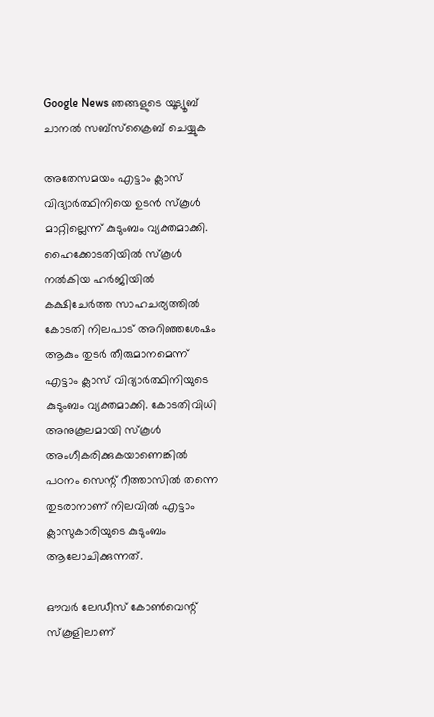Google News ഞങ്ങളുടെ യൂട്യൂബ് ചാനൽ സബ്സ്ക്രൈബ് ചെയ്യുക

അതേസമയം എട്ടാം ക്ലാസ് വിദ്യാര്‍ത്ഥിനിയെ ഉടന്‍ സ്‌കൂള്‍ മാറ്റില്ലെന്ന് കുടുംബം വ്യക്തമാക്കി. ഹൈക്കോടതിയില്‍ സ്‌കൂള്‍ നല്‍കിയ ഹര്‍ജിയില്‍ കക്ഷിചേര്‍ത്ത സാഹചര്യത്തില്‍ കോടതി നിലപാട് അറിഞ്ഞശേഷം ആകും തുടര്‍ തീരുമാനമെന്ന് എട്ടാം ക്ലാസ് വിദ്യാര്‍ത്ഥിനിയുടെ കുടുംബം വ്യക്തമാക്കി. കോടതിവിധി അനുകൂലമായി സ്‌കൂള്‍ അംഗീകരിക്കുകയാണെങ്കില്‍ പഠനം സെന്റ് റീത്താസില്‍ തന്നെ തുടരാനാണ് നിലവില്‍ എട്ടാം ക്ലാസുകാരിയുടെ കുടുംബം ആലോചിക്കുന്നത്.

ഔവര്‍ ലേഡീസ് കോണ്‍വെന്റ് സ്‌കൂളിലാണ്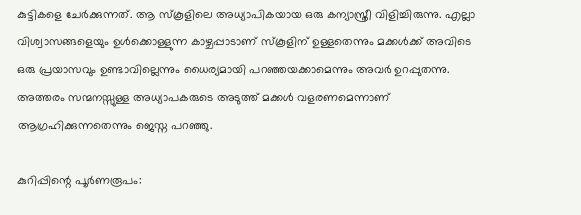കുട്ടികളെ ചേര്‍ക്കുന്നത്. ആ സ്‌കൂളിലെ അധ്യാപികയായ ഒരു കന്യാസ്ത്രീ വിളിച്ചിരുന്നു. എല്ലാ വിശ്വാസങ്ങളെയും ഉള്‍ക്കൊള്ളുന്ന കാഴ്ചപ്പാടാണ് സ്‌കൂളിന് ഉള്ളതെന്നും മക്കള്‍ക്ക് അവിടെ ഒരു പ്രയാസവും ഉണ്ടാവില്ലെന്നും ധൈര്യമായി പറഞ്ഞയക്കാമെന്നും അവര്‍ ഉറപ്പുതന്നു. അത്തരം സന്മനസ്സുള്ള അധ്യാപകരുടെ അടുത്ത് മക്കള്‍ വളരണമെന്നാണ് ആഗ്രഹിക്കുന്നതെന്നും ജെസ്ന പറഞ്ഞു.

കുറിപ്പിന്റെ പൂര്‍ണരൂപം: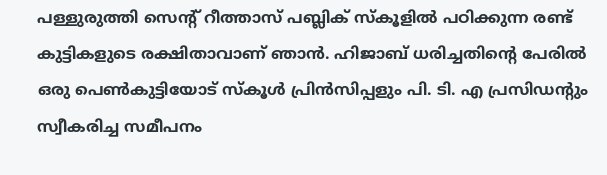പള്ളുരുത്തി സെന്റ് റീത്താസ് പബ്ലിക് സ്‌കൂളില്‍ പഠിക്കുന്ന രണ്ട് കുട്ടികളുടെ രക്ഷിതാവാണ് ഞാന്‍. ഹിജാബ് ധരിച്ചതിന്റെ പേരില്‍ ഒരു പെണ്‍കുട്ടിയോട് സ്‌കൂള്‍ പ്രിന്‍സിപ്പളും പി. ടി. എ പ്രസിഡന്റും സ്വീകരിച്ച സമീപനം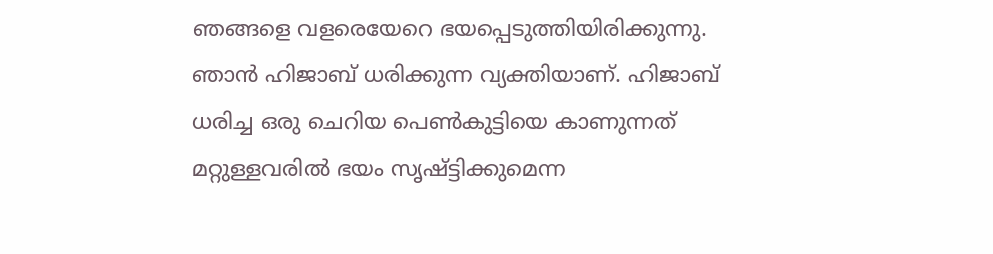ഞങ്ങളെ വളരെയേറെ ഭയപ്പെടുത്തിയിരിക്കുന്നു. ഞാന്‍ ഹിജാബ് ധരിക്കുന്ന വ്യക്തിയാണ്. ഹിജാബ് ധരിച്ച ഒരു ചെറിയ പെണ്‍കുട്ടിയെ കാണുന്നത് മറ്റുള്ളവരില്‍ ഭയം സൃഷ്ട്ടിക്കുമെന്ന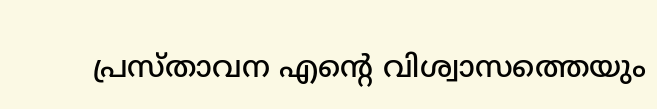പ്രസ്താവന എന്റെ വിശ്വാസത്തെയും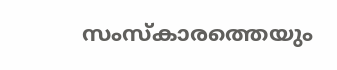സംസ്‌കാരത്തെയും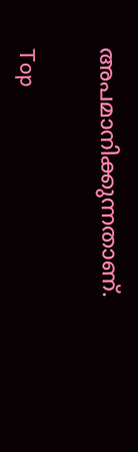അപമാനിക്കുന്നതാണ്.

Top